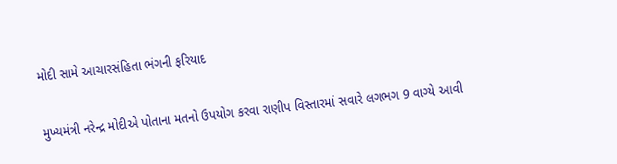મોદી સામે આચારસંહિતા ભંગની ફરિયાદ

મુખ્યમંત્રી નરેન્દ્ર મોદીએ પોતાના મતનો ઉપયોગ કરવા રાણીપ વિસ્તારમાં સવારે લગભગ 9 વાગ્યે આવી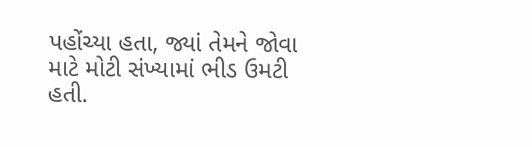પહોંચ્યા હતા, જ્યાં તેમને જોવા માટે મોટી સંખ્યામાં ભીડ ઉમટી હતી.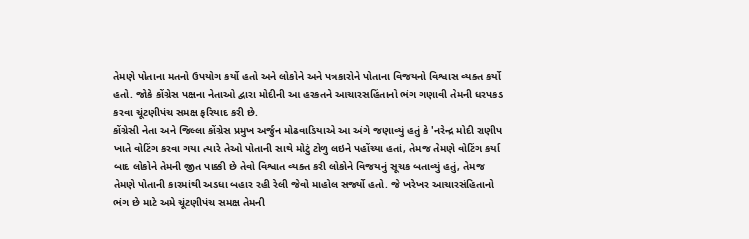તેમણે પોતાના મતનો ઉપયોગ કર્યો હતો અને લોકોને અને પત્રકારોને પોતાના વિજયનો વિશ્વાસ વ્યક્ત કર્યો હતો. જોકે કોંગ્રેસ પક્ષના નેતાઓ દ્વારા મોદીની આ હરકતને આચારસહિંતાનો ભંગ ગણાવી તેમની ધરપકડ કરવા ચૂંટણીપંચ સમક્ષ ફરિયાદ કરી છે.
કોંગ્રેસી નેતા અને જિલ્લા કોંગ્રેસ પ્રમુખ અર્જુન મોઢવાડિયાએ આ અંગે જણાવ્યું હતું કે 'નરેન્દ્ર મોદી રાણીપ ખાતે વોટિંગ કરવા ગયા ત્યારે તેઓ પોતાની સાથે મોટું ટોળુ લઇને પહોંચ્યા હતાં, તેમજ તેમણે વોટિંગ કર્યા બાદ લોકોને તેમની જીત પાક્કી છે તેવો વિશ્વાત વ્યક્ત કરી લોકોને વિજયનું સૂચક બતાવ્યું હતું, તેમજ તેમણે પોતાની કારમાંથી અડધા બહાર રહી રેલી જેવો માહોલ સર્જ્યો હતો. જે ખરેખર આચારસંહિતાનો ભંગ છે માટે અમે ચૂંટણીપંચ સમક્ષ તેમની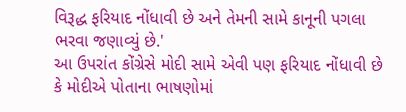વિરૂદ્ધ ફરિયાદ નોંધાવી છે અને તેમની સામે કાનૂની પગલા ભરવા જણાવ્યું છે.'
આ ઉપરાંત કોંગ્રેસે મોદી સામે એવી પણ ફરિયાદ નોંધાવી છે કે મોદીએ પોતાના ભાષણોમાં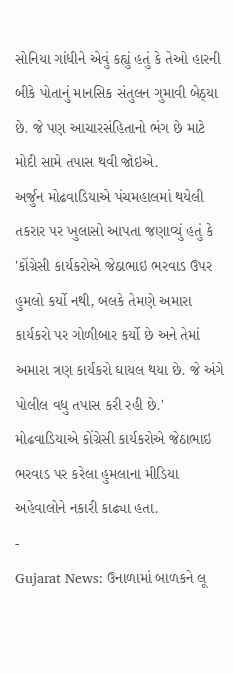સોનિયા ગાંધીને એવું કહ્યું હતું કે તેઓ હારની બીકે પોતાનું માનસિક સંતુલન ગુમાવી બેઠ્યા છે. જે પણ આચારસંહિતાનો ભંગ છે માટે મોદી સામે તપાસ થવી જોઇએ.
અર્જુન મોઢવાડિયાએ પંચમહાલમાં થયેલી તકરાર પર ખુલાસો આપતા જણાવ્યું હતું કે 'કોંગ્રેસી કાર્યકરોએ જેઠાભાઇ ભરવાડ ઉપર હુમલો કર્યો નથી, બલકે તેમણે અમારા કાર્યકરો પર ગોળીબાર કર્યો છે અને તેમાં અમારા ત્રણ કાર્યકરો ઘાયલ થયા છે. જે અંગે પોલીલ વધુ તપાસ કરી રહી છે.' મોઢવાડિયાએ કોંગ્રેસી કાર્યકરોએ જેઠાભાઇ ભરવાડ પર કરેલા હુમલાના મીડિયા અહેવાલોને નકારી કાઢ્યા હતા.
-
Gujarat News: ઉનાળામાં બાળકને લૂ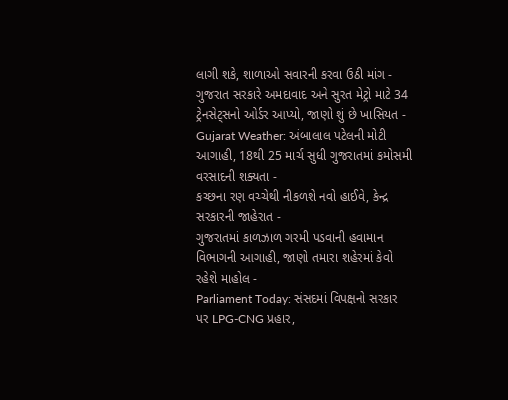લાગી શકે, શાળાઓ સવારની કરવા ઉઠી માંગ -
ગુજરાત સરકારે અમદાવાદ અને સુરત મેટ્રો માટે 34 ટ્રેનસેટ્સનો ઓર્ડર આપ્યો, જાણો શું છે ખાસિયત -
Gujarat Weather: અંબાલાલ પટેલની મોટી આગાહી, 18થી 25 માર્ચ સુધી ગુજરાતમાં કમોસમી વરસાદની શક્યતા -
કચ્છના રણ વચ્ચેથી નીકળશે નવો હાઈવે, કેન્દ્ર સરકારની જાહેરાત -
ગુજરાતમાં કાળઝાળ ગરમી પડવાની હવામાન વિભાગની આગાહી, જાણો તમારા શહેરમાં કેવો રહેશે માહોલ -
Parliament Today: સંસદમાં વિપક્ષનો સરકાર પર LPG-CNG પ્રહાર,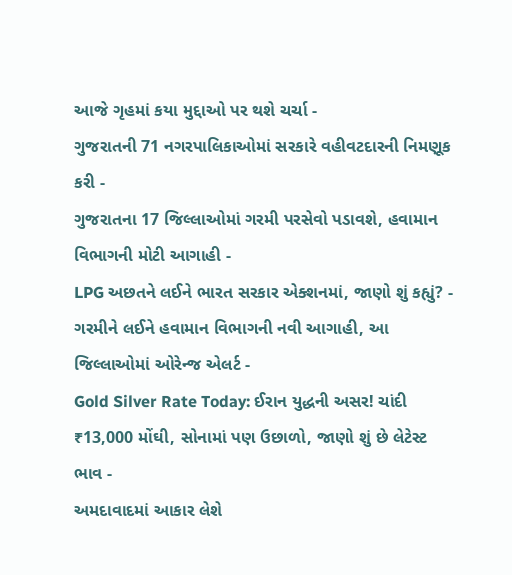આજે ગૃહમાં કયા મુદ્દાઓ પર થશે ચર્ચા -
ગુજરાતની 71 નગરપાલિકાઓમાં સરકારે વહીવટદારની નિમણૂક કરી -
ગુજરાતના 17 જિલ્લાઓમાં ગરમી પરસેવો પડાવશે, હવામાન વિભાગની મોટી આગાહી -
LPG અછતને લઈને ભારત સરકાર એક્શનમાં, જાણો શું કહ્યું? -
ગરમીને લઈને હવામાન વિભાગની નવી આગાહી, આ જિલ્લાઓમાં ઓરેન્જ એલર્ટ -
Gold Silver Rate Today: ઈરાન યુદ્ધની અસર! ચાંદી ₹13,000 મોંઘી, સોનામાં પણ ઉછાળો, જાણો શું છે લેટેસ્ટ ભાવ -
અમદાવાદમાં આકાર લેશે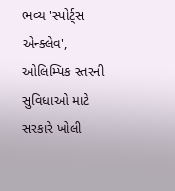ભવ્ય 'સ્પોર્ટ્સ એન્ક્લેવ', ઓલિમ્પિક સ્તરની સુવિધાઓ માટે સરકારે ખોલી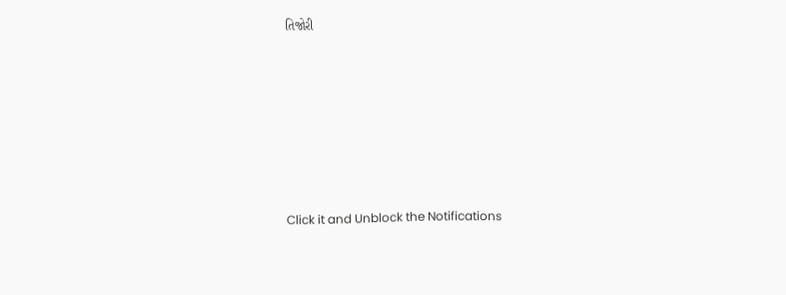તિજોરી











Click it and Unblock the Notifications